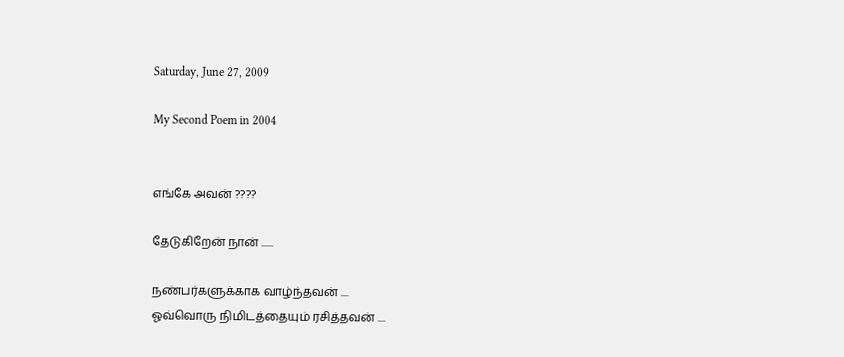Saturday, June 27, 2009

My Second Poem in 2004


எங்கே அவன் ????

தேடுகிறேன் நான் ......

நண்பர்களுக்காக வாழ்ந்தவன் ....
ஓவ்வொரு நிமிடத்தையும் ரசித்தவன் ....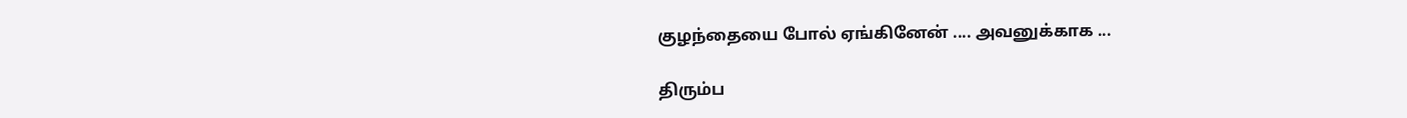குழந்தையை போல் ஏங்கினேன் .... அவனுக்காக ...

திரும்ப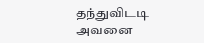தந்துவிடடி அவனை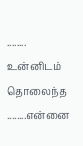........
உன்னிடம் தொலைந்த ........என்னை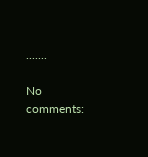.......

No comments: